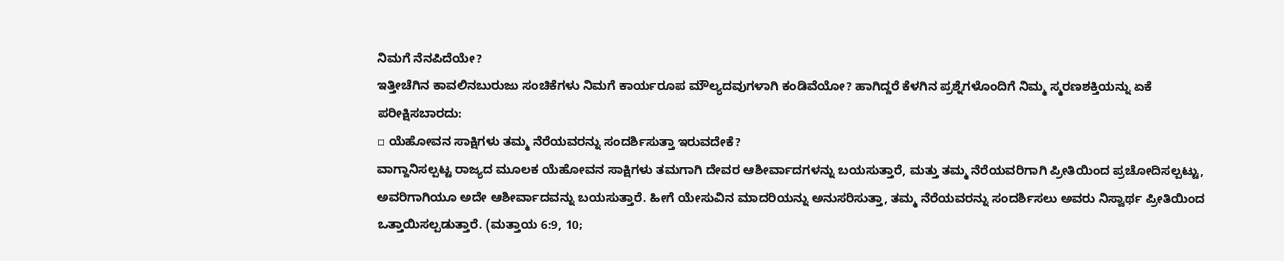ನಿಮಗೆ ನೆನಪಿದೆಯೇ?
ಇತ್ತೀಚೆಗಿನ ಕಾವಲಿನಬುರುಜು ಸಂಚಿಕೆಗಳು ನಿಮಗೆ ಕಾರ್ಯರೂಪ ಮೌಲ್ಯದವುಗಳಾಗಿ ಕಂಡಿವೆಯೋ? ಹಾಗಿದ್ದರೆ ಕೆಳಗಿನ ಪ್ರಶ್ನೆಗಳೊಂದಿಗೆ ನಿಮ್ಮ ಸ್ಮರಣಶಕ್ತಿಯನ್ನು ಏಕೆ ಪರೀಕ್ಷಿಸಬಾರದು:
▫ ಯೆಹೋವನ ಸಾಕ್ಷಿಗಳು ತಮ್ಮ ನೆರೆಯವರನ್ನು ಸಂದರ್ಶಿಸುತ್ತಾ ಇರುವದೇಕೆ?
ವಾಗ್ದಾನಿಸಲ್ಪಟ್ಟ ರಾಜ್ಯದ ಮೂಲಕ ಯೆಹೋವನ ಸಾಕ್ಷಿಗಳು ತಮಗಾಗಿ ದೇವರ ಆಶೀರ್ವಾದಗಳನ್ನು ಬಯಸುತ್ತಾರೆ, ಮತ್ತು ತಮ್ಮ ನೆರೆಯವರಿಗಾಗಿ ಪ್ರೀತಿಯಿಂದ ಪ್ರಚೋದಿಸಲ್ಪಟ್ಟು, ಅವರಿಗಾಗಿಯೂ ಅದೇ ಆಶೀರ್ವಾದವನ್ನು ಬಯಸುತ್ತಾರೆ. ಹೀಗೆ ಯೇಸುವಿನ ಮಾದರಿಯನ್ನು ಅನುಸರಿಸುತ್ತಾ, ತಮ್ಮ ನೆರೆಯವರನ್ನು ಸಂದರ್ಶಿಸಲು ಅವರು ನಿಸ್ವಾರ್ಥ ಪ್ರೀತಿಯಿಂದ ಒತ್ತಾಯಿಸಲ್ಪಡುತ್ತಾರೆ. (ಮತ್ತಾಯ 6:9, 10;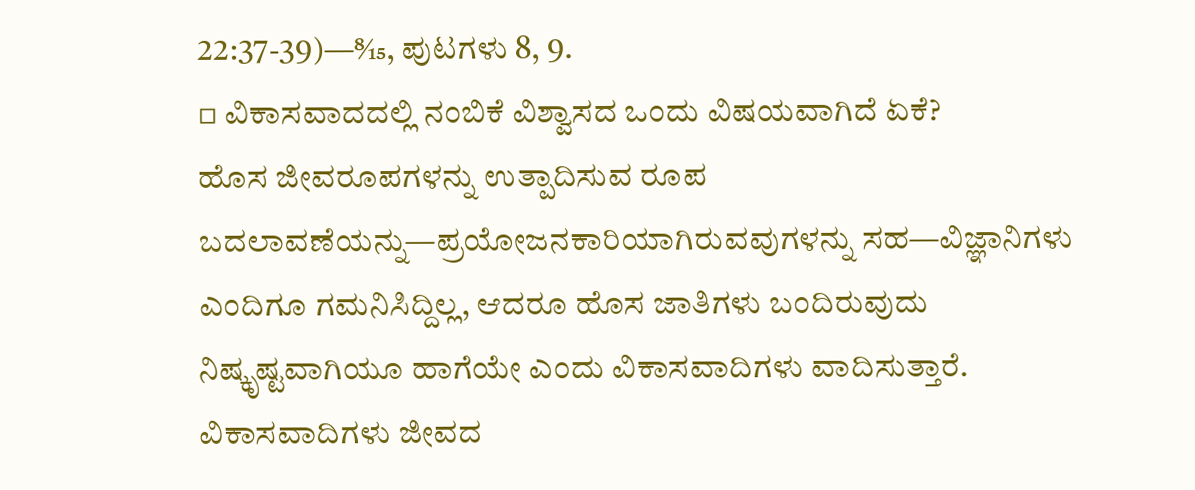22:37-39)—8⁄15, ಪುಟಗಳು 8, 9.
▫ ವಿಕಾಸವಾದದಲ್ಲಿ ನಂಬಿಕೆ ವಿಶ್ವಾಸದ ಒಂದು ವಿಷಯವಾಗಿದೆ ಏಕೆ?
ಹೊಸ ಜೀವರೂಪಗಳನ್ನು ಉತ್ಪಾದಿಸುವ ರೂಪ ಬದಲಾವಣೆಯನ್ನು—ಪ್ರಯೋಜನಕಾರಿಯಾಗಿರುವವುಗಳನ್ನು ಸಹ—ವಿಜ್ಞಾನಿಗಳು ಎಂದಿಗೂ ಗಮನಿಸಿದ್ದಿಲ್ಲ, ಆದರೂ ಹೊಸ ಜಾತಿಗಳು ಬಂದಿರುವುದು ನಿಷ್ಕೃಷ್ಟವಾಗಿಯೂ ಹಾಗೆಯೇ ಎಂದು ವಿಕಾಸವಾದಿಗಳು ವಾದಿಸುತ್ತಾರೆ. ವಿಕಾಸವಾದಿಗಳು ಜೀವದ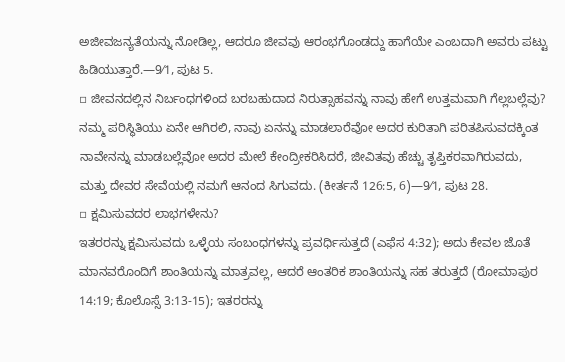ಅಜೀವಜನ್ಯತೆಯನ್ನು ನೋಡಿಲ್ಲ, ಆದರೂ ಜೀವವು ಆರಂಭಗೊಂಡದ್ದು ಹಾಗೆಯೇ ಎಂಬದಾಗಿ ಅವರು ಪಟ್ಟು ಹಿಡಿಯುತ್ತಾರೆ.—9⁄1, ಪುಟ 5.
▫ ಜೀವನದಲ್ಲಿನ ನಿರ್ಬಂಧಗಳಿಂದ ಬರಬಹುದಾದ ನಿರುತ್ಸಾಹವನ್ನು ನಾವು ಹೇಗೆ ಉತ್ತಮವಾಗಿ ಗೆಲ್ಲಬಲ್ಲೆವು?
ನಮ್ಮ ಪರಿಸ್ಥಿತಿಯು ಏನೇ ಆಗಿರಲಿ, ನಾವು ಏನನ್ನು ಮಾಡಲಾರೆವೋ ಅದರ ಕುರಿತಾಗಿ ಪರಿತಪಿಸುವದಕ್ಕಿಂತ ನಾವೇನನ್ನು ಮಾಡಬಲ್ಲೆವೋ ಅದರ ಮೇಲೆ ಕೇಂದ್ರೀಕರಿಸಿದರೆ, ಜೀವಿತವು ಹೆಚ್ಚು ತೃಪ್ತಿಕರವಾಗಿರುವದು, ಮತ್ತು ದೇವರ ಸೇವೆಯಲ್ಲಿ ನಮಗೆ ಆನಂದ ಸಿಗುವದು. (ಕೀರ್ತನೆ 126:5, 6)—9⁄1, ಪುಟ 28.
▫ ಕ್ಷಮಿಸುವದರ ಲಾಭಗಳೇನು?
ಇತರರನ್ನು ಕ್ಷಮಿಸುವದು ಒಳ್ಳೆಯ ಸಂಬಂಧಗಳನ್ನು ಪ್ರವರ್ಧಿಸುತ್ತದೆ (ಎಫೆಸ 4:32); ಅದು ಕೇವಲ ಜೊತೆ ಮಾನವರೊಂದಿಗೆ ಶಾಂತಿಯನ್ನು ಮಾತ್ರವಲ್ಲ, ಆದರೆ ಆಂತರಿಕ ಶಾಂತಿಯನ್ನು ಸಹ ತರುತ್ತದೆ (ರೋಮಾಪುರ 14:19; ಕೊಲೊಸ್ಸೆ 3:13-15); ಇತರರನ್ನು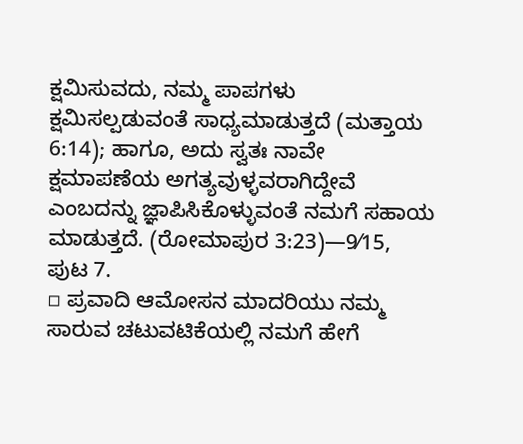ಕ್ಷಮಿಸುವದು, ನಮ್ಮ ಪಾಪಗಳು ಕ್ಷಮಿಸಲ್ಪಡುವಂತೆ ಸಾಧ್ಯಮಾಡುತ್ತದೆ (ಮತ್ತಾಯ 6:14); ಹಾಗೂ, ಅದು ಸ್ವತಃ ನಾವೇ ಕ್ಷಮಾಪಣೆಯ ಅಗತ್ಯವುಳ್ಳವರಾಗಿದ್ದೇವೆ ಎಂಬದನ್ನು ಜ್ಞಾಪಿಸಿಕೊಳ್ಳುವಂತೆ ನಮಗೆ ಸಹಾಯ ಮಾಡುತ್ತದೆ. (ರೋಮಾಪುರ 3:23)—9⁄15, ಪುಟ 7.
▫ ಪ್ರವಾದಿ ಆಮೋಸನ ಮಾದರಿಯು ನಮ್ಮ ಸಾರುವ ಚಟುವಟಿಕೆಯಲ್ಲಿ ನಮಗೆ ಹೇಗೆ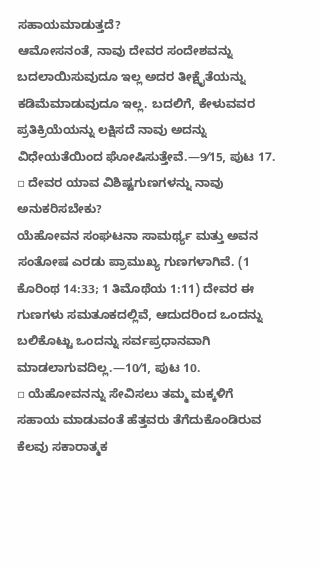ಸಹಾಯಮಾಡುತ್ತದೆ?
ಆಮೋಸನಂತೆ, ನಾವು ದೇವರ ಸಂದೇಶವನ್ನು ಬದಲಾಯಿಸುವುದೂ ಇಲ್ಲ ಅದರ ತೀಕ್ಷೈತೆಯನ್ನು ಕಡಿಮೆಮಾಡುವುದೂ ಇಲ್ಲ. ಬದಲಿಗೆ, ಕೇಳುವವರ ಪ್ರತಿಕ್ರಿಯೆಯನ್ನು ಲಕ್ಷಿಸದೆ ನಾವು ಅದನ್ನು ವಿಧೇಯತೆಯಿಂದ ಘೋಷಿಸುತ್ತೇವೆ.—9⁄15, ಪುಟ 17.
▫ ದೇವರ ಯಾವ ವಿಶಿಷ್ಟಗುಣಗಳನ್ನು ನಾವು ಅನುಕರಿಸಬೇಕು?
ಯೆಹೋವನ ಸಂಘಟನಾ ಸಾಮರ್ಥ್ಯ ಮತ್ತು ಅವನ ಸಂತೋಷ ಎರಡು ಪ್ರಾಮುಖ್ಯ ಗುಣಗಳಾಗಿವೆ. (1 ಕೊರಿಂಥ 14:33; 1 ತಿಮೊಥೆಯ 1:11) ದೇವರ ಈ ಗುಣಗಳು ಸಮತೂಕದಲ್ಲಿವೆ, ಆದುದರಿಂದ ಒಂದನ್ನು ಬಲಿಕೊಟ್ಟು ಒಂದನ್ನು ಸರ್ವಪ್ರಧಾನವಾಗಿ ಮಾಡಲಾಗುವದಿಲ್ಲ.—10⁄1, ಪುಟ 10.
▫ ಯೆಹೋವನನ್ನು ಸೇವಿಸಲು ತಮ್ಮ ಮಕ್ಕಳಿಗೆ ಸಹಾಯ ಮಾಡುವಂತೆ ಹೆತ್ತವರು ತೆಗೆದುಕೊಂಡಿರುವ ಕೆಲವು ಸಕಾರಾತ್ಮಕ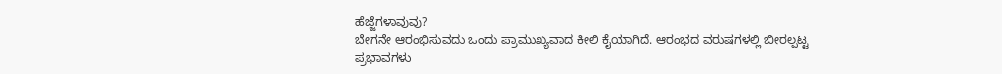ಹೆಜ್ಜೆಗಳಾವುವು?
ಬೇಗನೇ ಆರಂಭಿಸುವದು ಒಂದು ಪ್ರಾಮುಖ್ಯವಾದ ಕೀಲಿ ಕೈಯಾಗಿದೆ. ಆರಂಭದ ವರುಷಗಳಲ್ಲಿ ಬೀರಲ್ಪಟ್ಟ ಪ್ರಭಾವಗಳು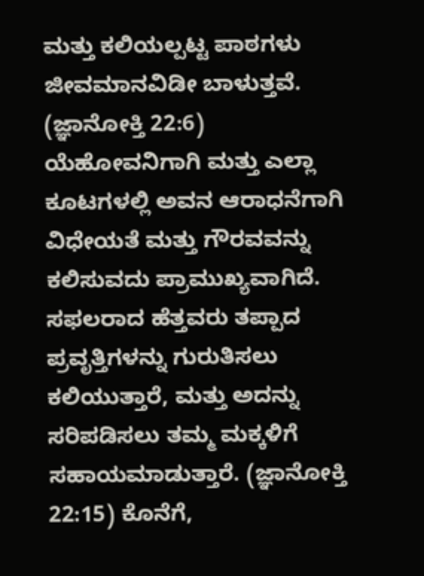ಮತ್ತು ಕಲಿಯಲ್ಪಟ್ಟ ಪಾಠಗಳು ಜೀವಮಾನವಿಡೀ ಬಾಳುತ್ತವೆ. (ಜ್ಞಾನೋಕ್ತಿ 22:6) ಯೆಹೋವನಿಗಾಗಿ ಮತ್ತು ಎಲ್ಲಾ ಕೂಟಗಳಲ್ಲಿ ಅವನ ಆರಾಧನೆಗಾಗಿ ವಿಧೇಯತೆ ಮತ್ತು ಗೌರವವನ್ನು ಕಲಿಸುವದು ಪ್ರಾಮುಖ್ಯವಾಗಿದೆ. ಸಫಲರಾದ ಹೆತ್ತವರು ತಪ್ಪಾದ ಪ್ರವೃತ್ತಿಗಳನ್ನು ಗುರುತಿಸಲು ಕಲಿಯುತ್ತಾರೆ, ಮತ್ತು ಅದನ್ನು ಸರಿಪಡಿಸಲು ತಮ್ಮ ಮಕ್ಕಳಿಗೆ ಸಹಾಯಮಾಡುತ್ತಾರೆ. (ಜ್ಞಾನೋಕ್ತಿ 22:15) ಕೊನೆಗೆ,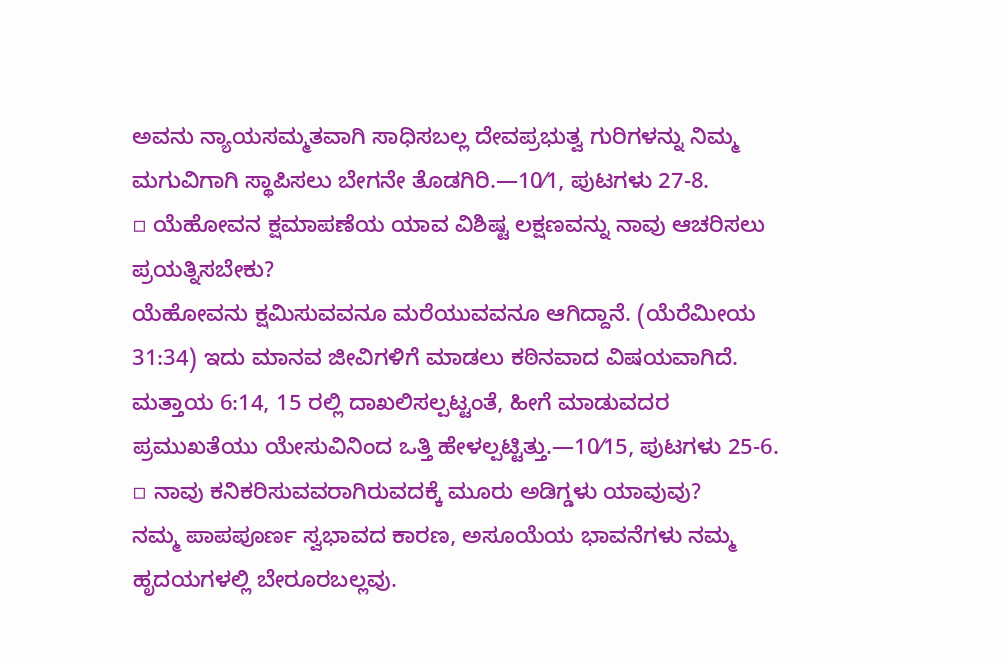ಅವನು ನ್ಯಾಯಸಮ್ಮತವಾಗಿ ಸಾಧಿಸಬಲ್ಲ ದೇವಪ್ರಭುತ್ವ ಗುರಿಗಳನ್ನು ನಿಮ್ಮ ಮಗುವಿಗಾಗಿ ಸ್ಥಾಪಿಸಲು ಬೇಗನೇ ತೊಡಗಿರಿ.—10⁄1, ಪುಟಗಳು 27-8.
▫ ಯೆಹೋವನ ಕ್ಷಮಾಪಣೆಯ ಯಾವ ವಿಶಿಷ್ಟ ಲಕ್ಷಣವನ್ನು ನಾವು ಆಚರಿಸಲು ಪ್ರಯತ್ನಿಸಬೇಕು?
ಯೆಹೋವನು ಕ್ಷಮಿಸುವವನೂ ಮರೆಯುವವನೂ ಆಗಿದ್ದಾನೆ. (ಯೆರೆಮೀಯ 31:34) ಇದು ಮಾನವ ಜೀವಿಗಳಿಗೆ ಮಾಡಲು ಕಠಿನವಾದ ವಿಷಯವಾಗಿದೆ. ಮತ್ತಾಯ 6:14, 15 ರಲ್ಲಿ ದಾಖಲಿಸಲ್ಪಟ್ಟಂತೆ, ಹೀಗೆ ಮಾಡುವದರ ಪ್ರಮುಖತೆಯು ಯೇಸುವಿನಿಂದ ಒತ್ತಿ ಹೇಳಲ್ಪಟ್ಟಿತ್ತು.—10⁄15, ಪುಟಗಳು 25-6.
▫ ನಾವು ಕನಿಕರಿಸುವವರಾಗಿರುವದಕ್ಕೆ ಮೂರು ಅಡಿಗ್ಡಳು ಯಾವುವು?
ನಮ್ಮ ಪಾಪಪೂರ್ಣ ಸ್ವಭಾವದ ಕಾರಣ, ಅಸೂಯೆಯ ಭಾವನೆಗಳು ನಮ್ಮ ಹೃದಯಗಳಲ್ಲಿ ಬೇರೂರಬಲ್ಲವು.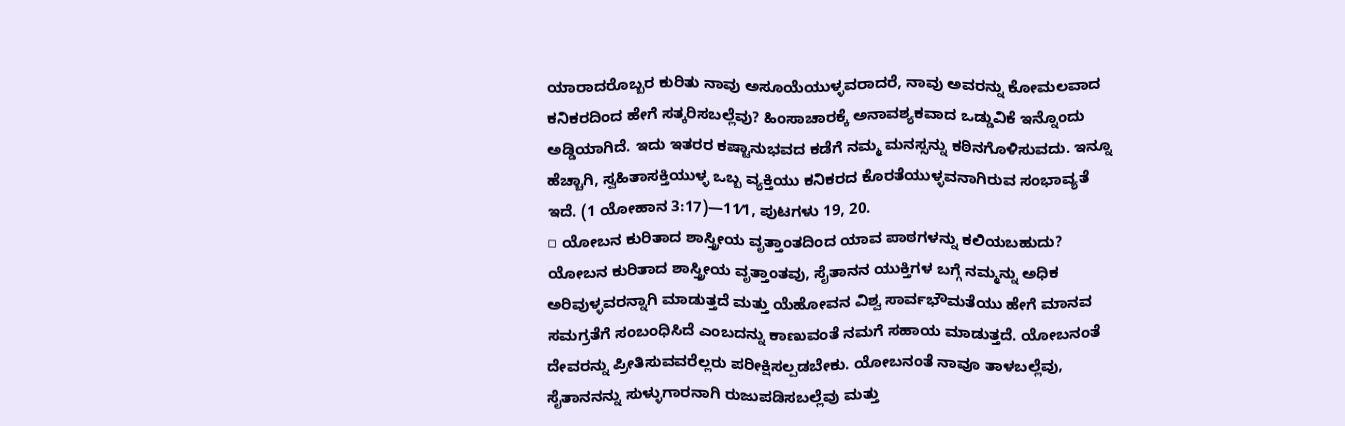ಯಾರಾದರೊಬ್ಬರ ಕುರಿತು ನಾವು ಅಸೂಯೆಯುಳ್ಳವರಾದರೆ, ನಾವು ಅವರನ್ನು ಕೋಮಲವಾದ ಕನಿಕರದಿಂದ ಹೇಗೆ ಸತ್ಕರಿಸಬಲ್ಲೆವು? ಹಿಂಸಾಚಾರಕ್ಕೆ ಅನಾವಶ್ಯಕವಾದ ಒಡ್ಡುವಿಕೆ ಇನ್ನೊಂದು ಅಡ್ಡಿಯಾಗಿದೆ. ಇದು ಇತರರ ಕಷ್ಟಾನುಭವದ ಕಡೆಗೆ ನಮ್ಮ ಮನಸ್ಸನ್ನು ಕಠಿನಗೊಳಿಸುವದು. ಇನ್ನೂ ಹೆಚ್ಚಾಗಿ, ಸ್ವಹಿತಾಸಕ್ತಿಯುಳ್ಳ ಒಬ್ಬ ವ್ಯಕ್ತಿಯು ಕನಿಕರದ ಕೊರತೆಯುಳ್ಳವನಾಗಿರುವ ಸಂಭಾವ್ಯತೆ ಇದೆ. (1 ಯೋಹಾನ 3:17)—11⁄1, ಪುಟಗಳು 19, 20.
▫ ಯೋಬನ ಕುರಿತಾದ ಶಾಸ್ತ್ರೀಯ ವೃತ್ತಾಂತದಿಂದ ಯಾವ ಪಾಠಗಳನ್ನು ಕಲಿಯಬಹುದು?
ಯೋಬನ ಕುರಿತಾದ ಶಾಸ್ತ್ರೀಯ ವೃತ್ತಾಂತವು, ಸೈತಾನನ ಯುಕ್ತಿಗಳ ಬಗ್ಗೆ ನಮ್ಮನ್ನು ಅಧಿಕ ಅರಿವುಳ್ಳವರನ್ನಾಗಿ ಮಾಡುತ್ತದೆ ಮತ್ತು ಯೆಹೋವನ ವಿಶ್ವ ಸಾರ್ವಭೌಮತೆಯು ಹೇಗೆ ಮಾನವ ಸಮಗ್ರತೆಗೆ ಸಂಬಂಧಿಸಿದೆ ಎಂಬದನ್ನು ಕಾಣುವಂತೆ ನಮಗೆ ಸಹಾಯ ಮಾಡುತ್ತದೆ. ಯೋಬನಂತೆ ದೇವರನ್ನು ಪ್ರೀತಿಸುವವರೆಲ್ಲರು ಪರೀಕ್ಷಿಸಲ್ಪಡಬೇಕು. ಯೋಬನಂತೆ ನಾವೂ ತಾಳಬಲ್ಲೆವು, ಸೈತಾನನನ್ನು ಸುಳ್ಳುಗಾರನಾಗಿ ರುಜುಪಡಿಸಬಲ್ಲೆವು ಮತ್ತು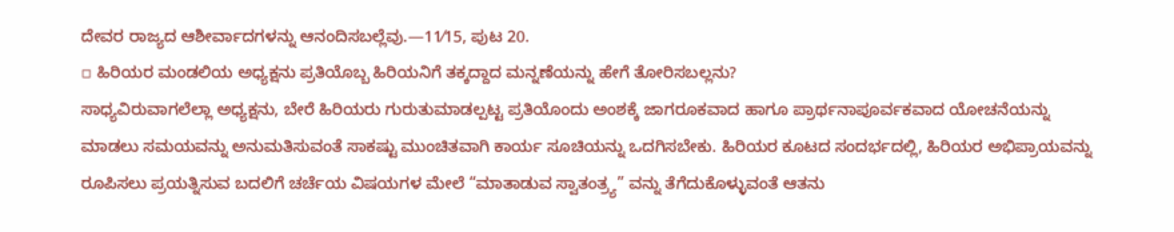ದೇವರ ರಾಜ್ಯದ ಆಶೀರ್ವಾದಗಳನ್ನು ಆನಂದಿಸಬಲ್ಲೆವು.—11⁄15, ಪುಟ 20.
▫ ಹಿರಿಯರ ಮಂಡಲಿಯ ಅಧ್ಯಕ್ಷನು ಪ್ರತಿಯೊಬ್ಬ ಹಿರಿಯನಿಗೆ ತಕ್ಕದ್ದಾದ ಮನ್ನಣೆಯನ್ನು ಹೇಗೆ ತೋರಿಸಬಲ್ಲನು?
ಸಾಧ್ಯವಿರುವಾಗಲೆಲ್ಲಾ ಅಧ್ಯಕ್ಷನು, ಬೇರೆ ಹಿರಿಯರು ಗುರುತುಮಾಡಲ್ಪಟ್ಟ ಪ್ರತಿಯೊಂದು ಅಂಶಕ್ಕೆ ಜಾಗರೂಕವಾದ ಹಾಗೂ ಪ್ರಾರ್ಥನಾಪೂರ್ವಕವಾದ ಯೋಚನೆಯನ್ನು ಮಾಡಲು ಸಮಯವನ್ನು ಅನುಮತಿಸುವಂತೆ ಸಾಕಷ್ಟು ಮುಂಚಿತವಾಗಿ ಕಾರ್ಯ ಸೂಚಿಯನ್ನು ಒದಗಿಸಬೇಕು. ಹಿರಿಯರ ಕೂಟದ ಸಂದರ್ಭದಲ್ಲಿ, ಹಿರಿಯರ ಅಭಿಪ್ರಾಯವನ್ನು ರೂಪಿಸಲು ಪ್ರಯತ್ನಿಸುವ ಬದಲಿಗೆ ಚರ್ಚೆಯ ವಿಷಯಗಳ ಮೇಲೆ “ಮಾತಾಡುವ ಸ್ವಾತಂತ್ರ್ಯ” ವನ್ನು ತೆಗೆದುಕೊಳ್ಳುವಂತೆ ಆತನು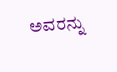ಅವರನ್ನು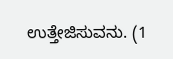ಉತ್ತೇಜಿಸುವನು. (1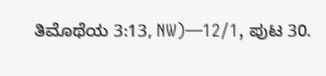ತಿಮೊಥೆಯ 3:13, NW)—12⁄1, ಪುಟ 30.